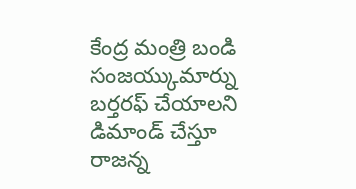కేంద్ర మంత్రి బండి సంజయ్కుమార్ను బర్తరఫ్ చేయాలని డిమాండ్ చేస్తూ రాజన్న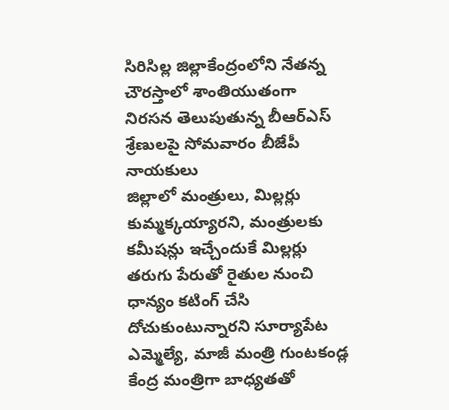సిరిసిల్ల జిల్లాకేంద్రంలోని నేతన్న చౌరస్తాలో శాంతియుతంగా నిరసన తెలుపుతున్న బీఆర్ఎస్ శ్రేణులపై సోమవారం బీజేపీ నాయకులు
జిల్లాలో మంత్రులు, మిల్లర్లు కుమ్మక్కయ్యారని, మంత్రులకు కమీషన్లు ఇచ్చేందుకే మిల్లర్లు తరుగు పేరుతో రైతుల నుంచి ధాన్యం కటింగ్ చేసి దోచుకుంటున్నారని సూర్యాపేట ఎమ్మెల్యే, మాజీ మంత్రి గుంటకండ్ల
కేంద్ర మంత్రిగా బాధ్యతతో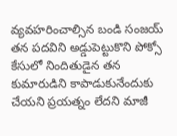వ్యవహరించాల్సిన బండి సంజయ్ తన పదవిని అడ్డుపెట్టుకొని పోక్సో కేసులో నిందితుడైన తన కుమారుడిని కాపాడుకునేందుకు చేయని ప్రయత్నం లేదని మాజీ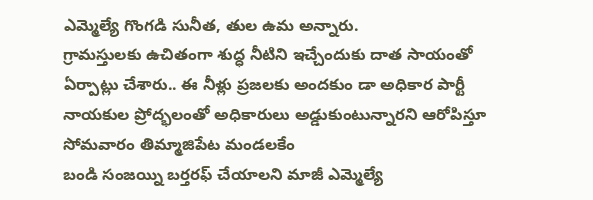ఎమ్మెల్యే గొంగడి సునీత, తుల ఉమ అన్నారు.
గ్రామస్తులకు ఉచితంగా శుద్ధ నీటిని ఇచ్చేందుకు దాత సాయంతో ఏర్పాట్లు చేశారు.. ఈ నీళ్లు ప్రజలకు అందకుం డా అధికార పార్టీ నాయకుల ప్రోద్భలంతో అధికారులు అడ్డుకుంటున్నారని ఆరోపిస్తూ సోమవారం తిమ్మాజిపేట మండలకేం
బండి సంజయ్ని బర్తరఫ్ చేయాలని మాజీ ఎమ్మెల్యే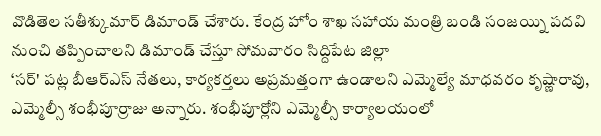వొడితెల సతీశ్కుమార్ డిమాండ్ చేశారు. కేంద్ర హోం శాఖ సహాయ మంత్రి బండి సంజయ్ని పదవి నుంచి తప్పించాలని డిమాండ్ చేస్తూ సోమవారం సిద్దిపేట జిల్లా
‘సర్' పట్ల బీఆర్ఎస్ నేతలు, కార్యకర్తలు అప్రమత్తంగా ఉండాలని ఎమ్మెల్యే మాధవరం కృష్ణారావు, ఎమ్మెల్సీ శంభీపూర్రాజు అన్నారు. శంభీపూర్లోని ఎమ్మెల్సీ కార్యాలయంలో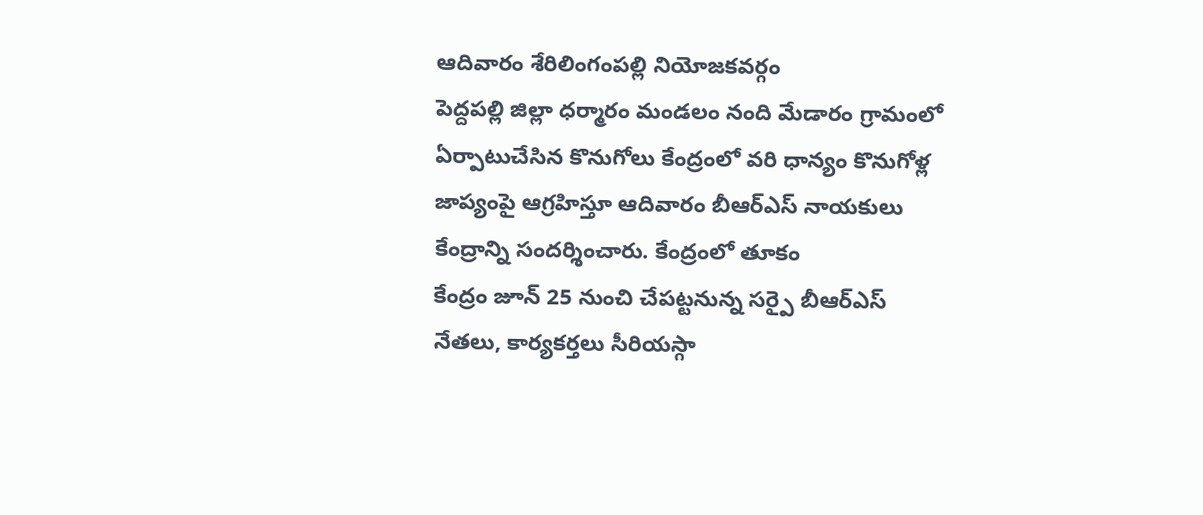ఆదివారం శేరిలింగంపల్లి నియోజకవర్గం
పెద్దపల్లి జిల్లా ధర్మారం మండలం నంది మేడారం గ్రామంలో ఏర్పాటుచేసిన కొనుగోలు కేంద్రంలో వరి ధాన్యం కొనుగోళ్ల జాప్యంపై ఆగ్రహిస్తూ ఆదివారం బీఆర్ఎస్ నాయకులు కేంద్రాన్ని సందర్శించారు. కేంద్రంలో తూకం
కేంద్రం జూన్ 25 నుంచి చేపట్టనున్న సర్పై బీఆర్ఎస్ నేతలు, కార్యకర్తలు సీరియస్గా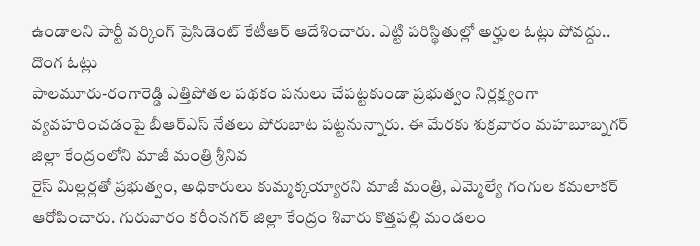ఉండాలని పార్టీ వర్కింగ్ ప్రెసిడెంట్ కేటీఆర్ ఆదేశించారు. ఎట్టి పరిస్థితుల్లో అర్హుల ఓట్లు పోవద్దు.. దొంగ ఓట్లు
పాలమూరు-రంగారెడ్డి ఎత్తిపోతల పథకం పనులు చేపట్టకుండా ప్రభుత్వం నిర్లక్ష్యంగా వ్యవహరించడంపై బీఆర్ఎస్ నేతలు పోరుబాట పట్టనున్నారు. ఈ మేరకు శుక్రవారం మహబూబ్నగర్ జిల్లా కేంద్రంలోని మాజీ మంత్రి శ్రీనివ
రైస్ మిల్లర్లతో ప్రభుత్వం, అధికారులు కుమ్మక్కయ్యారని మాజీ మంత్రి, ఎమ్మెల్యే గంగుల కమలాకర్ ఆరోపించారు. గురువారం కరీంనగర్ జిల్లా కేంద్రం శివారు కొత్తపల్లి మండలం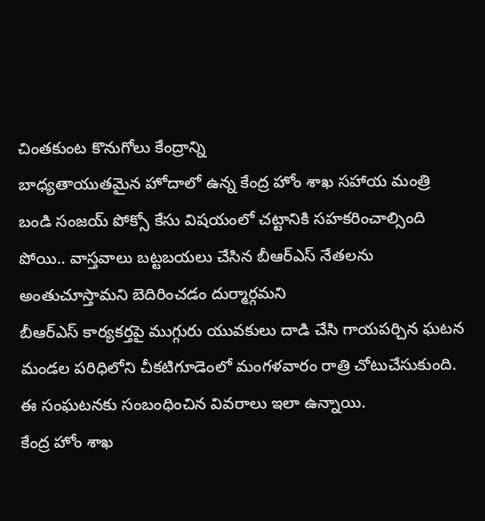చింతకుంట కొనుగోలు కేంద్రాన్ని
బాధ్యతాయుతమైన హోదాలో ఉన్న కేంద్ర హోం శాఖ సహాయ మంత్రి బండి సంజయ్ పోక్సో కేసు విషయంలో చట్టానికి సహకరించాల్సింది పోయి.. వాస్తవాలు బట్టబయలు చేసిన బీఆర్ఎస్ నేతలను అంతుచూస్తామని బెదిరించడం దుర్మార్గమని
బీఆర్ఎస్ కార్యకర్తపై ముగ్గురు యువకులు దాడి చేసి గాయపర్చిన ఘటన మండల పరిధిలోని చీకటిగూడెంలో మంగళవారం రాత్రి చోటుచేసుకుంది. ఈ సంఘటనకు సంబంధించిన వివరాలు ఇలా ఉన్నాయి.
కేంద్ర హోం శాఖ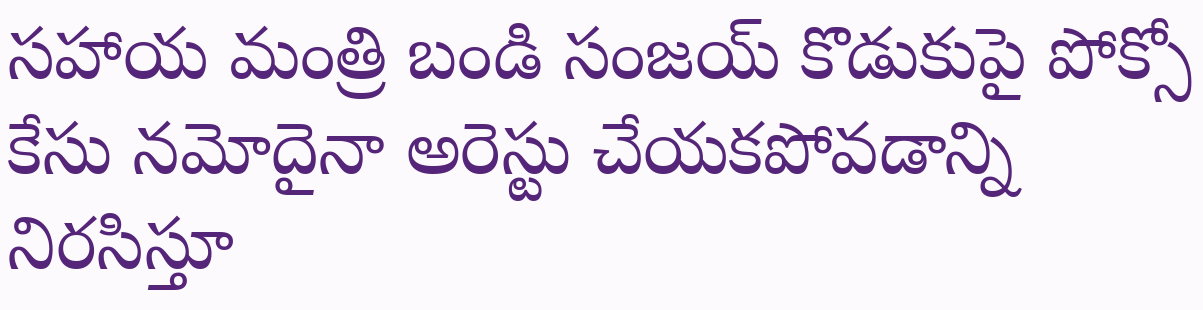సహాయ మంత్రి బండి సంజయ్ కొడుకుపై పోక్సో కేసు నమోదైనా అరెస్టు చేయకపోవడాన్ని నిరసిస్తూ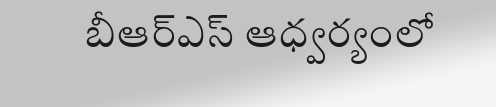బీఆర్ఎస్ ఆధ్వర్యంలో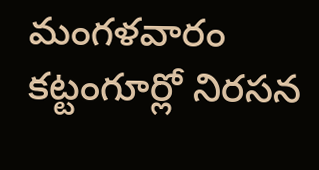మంగళవారం కట్టంగూర్లో నిరసన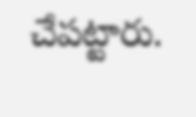చేపట్టారు.